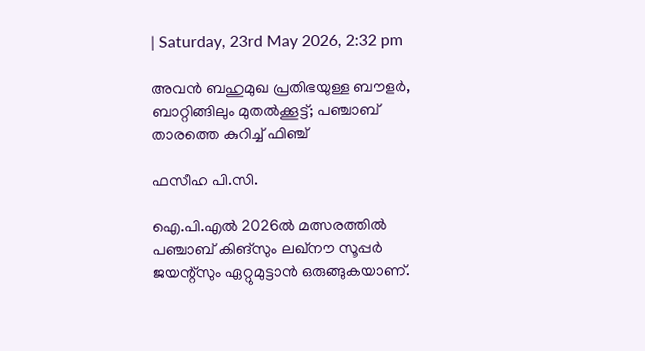| Saturday, 23rd May 2026, 2:32 pm

അവന്‍ ബഹുമുഖ പ്രതിഭയുള്ള ബൗളര്‍, ബാറ്റിങ്ങിലും മുതല്‍ക്കൂട്ട്; പഞ്ചാബ് താരത്തെ കുറിച്ച് ഫിഞ്ച്

ഫസീഹ പി.സി.

ഐ.പി.എല്‍ 2026ല്‍ മത്സരത്തില്‍ പഞ്ചാബ് കിങ്സും ലഖ്നൗ സൂപ്പര്‍ ജയന്റ്‌സും ഏറ്റുമുട്ടാന്‍ ഒരുങ്ങുകയാണ്.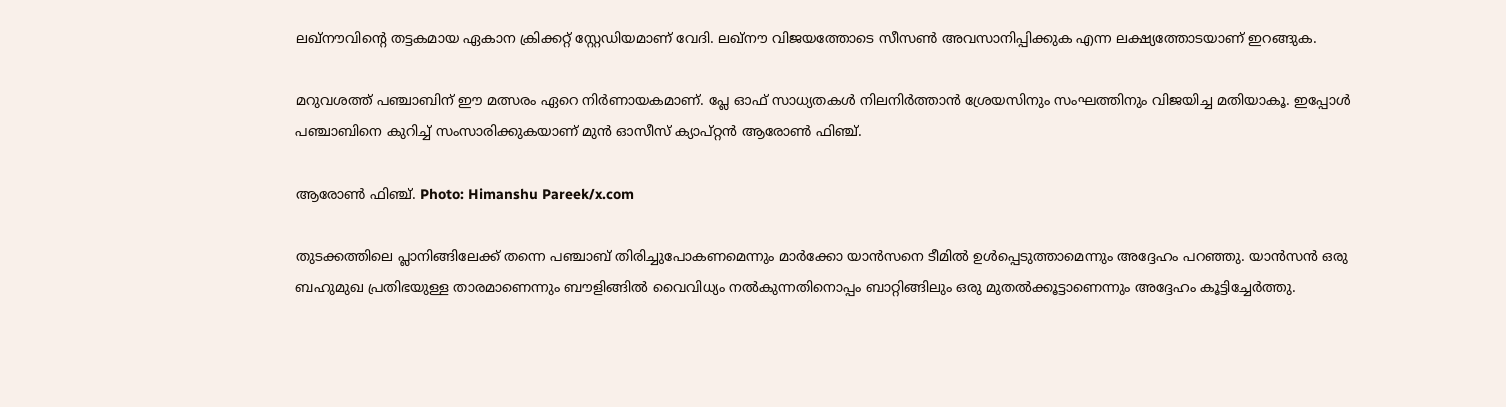ലഖ്നൗവിന്റെ തട്ടകമായ ഏകാന ക്രിക്കറ്റ് സ്റ്റേഡിയമാണ് വേദി. ലഖ്നൗ വിജയത്തോടെ സീസണ്‍ അവസാനിപ്പിക്കുക എന്ന ലക്ഷ്യത്തോടയാണ് ഇറങ്ങുക.

മറുവശത്ത് പഞ്ചാബിന് ഈ മത്സരം ഏറെ നിര്‍ണായകമാണ്. പ്ലേ ഓഫ് സാധ്യതകള്‍ നിലനിര്‍ത്താന്‍ ശ്രേയസിനും സംഘത്തിനും വിജയിച്ച മതിയാകൂ. ഇപ്പോള്‍ പഞ്ചാബിനെ കുറിച്ച് സംസാരിക്കുകയാണ് മുന്‍ ഓസീസ് ക്യാപ്റ്റന്‍ ആരോണ്‍ ഫിഞ്ച്.

ആരോൺ ഫിഞ്ച്. Photo: Himanshu Pareek/x.com

തുടക്കത്തിലെ പ്ലാനിങ്ങിലേക്ക് തന്നെ പഞ്ചാബ് തിരിച്ചുപോകണമെന്നും മാര്‍ക്കോ യാന്‍സനെ ടീമില്‍ ഉള്‍പ്പെടുത്താമെന്നും അദ്ദേഹം പറഞ്ഞു. യാന്‍സന്‍ ഒരു ബഹുമുഖ പ്രതിഭയുള്ള താരമാണെന്നും ബൗളിങ്ങില്‍ വൈവിധ്യം നല്‍കുന്നതിനൊപ്പം ബാറ്റിങ്ങിലും ഒരു മുതല്‍ക്കൂട്ടാണെന്നും അദ്ദേഹം കൂട്ടിച്ചേര്‍ത്തു.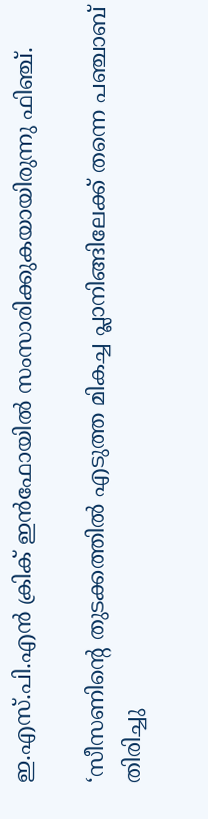ഇ.എസ്.പി.എന്‍ ക്രിക് ഇന്‍ഫോയില്‍ സംസാരിക്കുകയായിരുന്നു ഫിഞ്ച്.

‘സീസണിന്റെ തുടക്കത്തില്‍ എടുത്ത മികച്ച പ്ലാനിങ്ങിലേക്ക് തന്നെ പഞ്ചാബ് തിരിച്ചു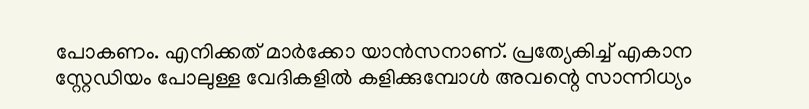പോകണം. എനിക്കത് മാര്‍ക്കോ യാന്‍സനാണ്. പ്രത്യേകിച്ച് എകാന സ്റ്റേഡിയം പോലുള്ള വേദികളില്‍ കളിക്കുമ്പോള്‍ അവന്റെ സാന്നിധ്യം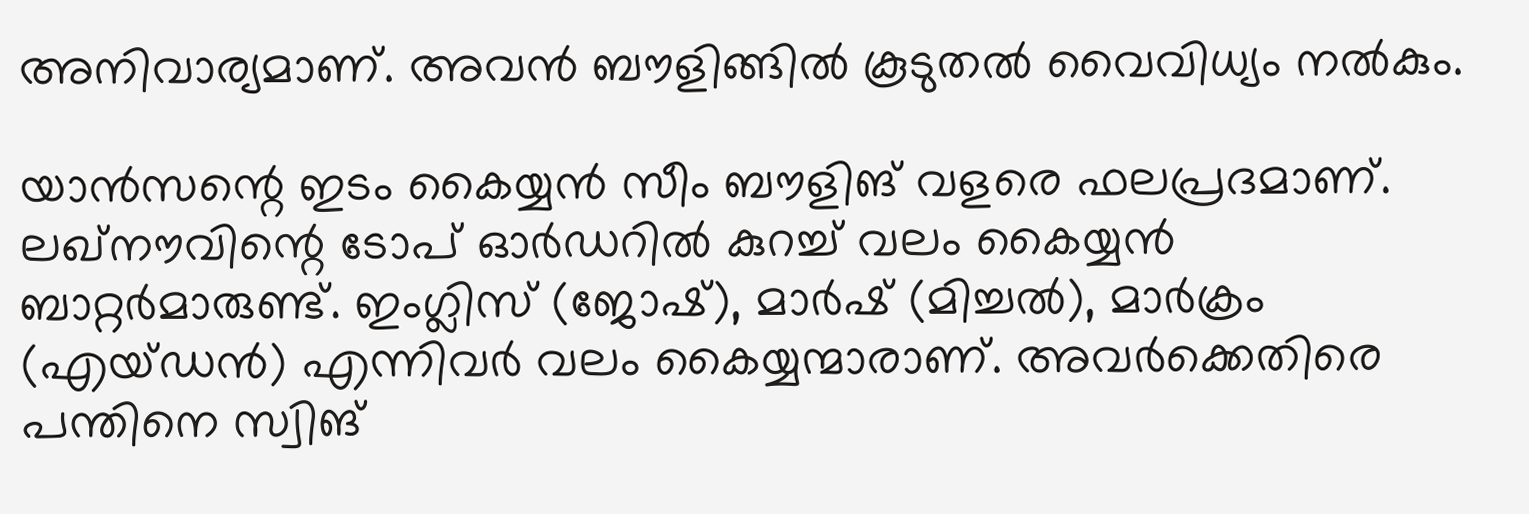അനിവാര്യമാണ്. അവന്‍ ബൗളിങ്ങില്‍ കൂടുതല്‍ വൈവിധ്യം നല്‍കും.

യാന്‍സന്റെ ഇടം കൈയ്യന്‍ സീം ബൗളിങ് വളരെ ഫലപ്രദമാണ്. ലഖ്നൗവിന്റെ ടോപ് ഓര്‍ഡറില്‍ കുറച്ച് വലം കൈയ്യന്‍ ബാറ്റര്‍മാരുണ്ട്. ഇംഗ്ലിസ് (ജോഷ്), മാര്‍ഷ് (മിച്ചല്‍), മാര്‍ക്രം (എയ്ഡന്‍) എന്നിവര്‍ വലം കൈയ്യന്മാരാണ്. അവര്‍ക്കെതിരെ പന്തിനെ സ്വിങ്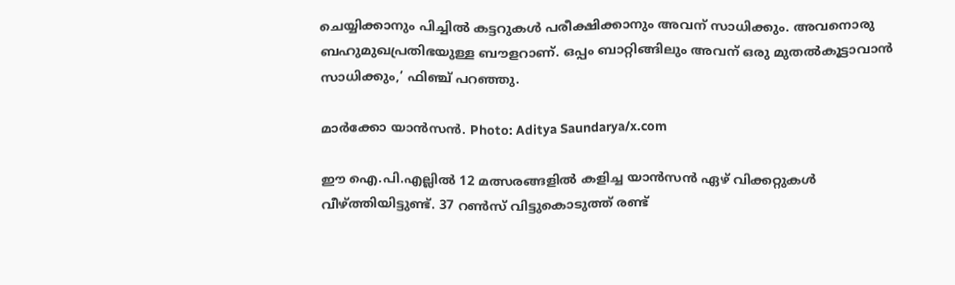ചെയ്യിക്കാനും പിച്ചില്‍ കട്ടറുകള്‍ പരീക്ഷിക്കാനും അവന് സാധിക്കും. അവനൊരു ബഹുമുഖപ്രതിഭയുള്ള ബൗളറാണ്. ഒപ്പം ബാറ്റിങ്ങിലും അവന് ഒരു മുതല്‍കൂട്ടാവാന്‍ സാധിക്കും,’ ഫിഞ്ച് പറഞ്ഞു.

മാർക്കോ യാൻസൻ. Photo: Aditya Saundarya/x.com

ഈ ഐ.പി.എല്ലില്‍ 12 മത്സരങ്ങളില്‍ കളിച്ച യാന്‍സന്‍ ഏഴ് വിക്കറ്റുകള്‍ വീഴ്ത്തിയിട്ടുണ്ട്. 37 റണ്‍സ് വിട്ടുകൊടുത്ത് രണ്ട്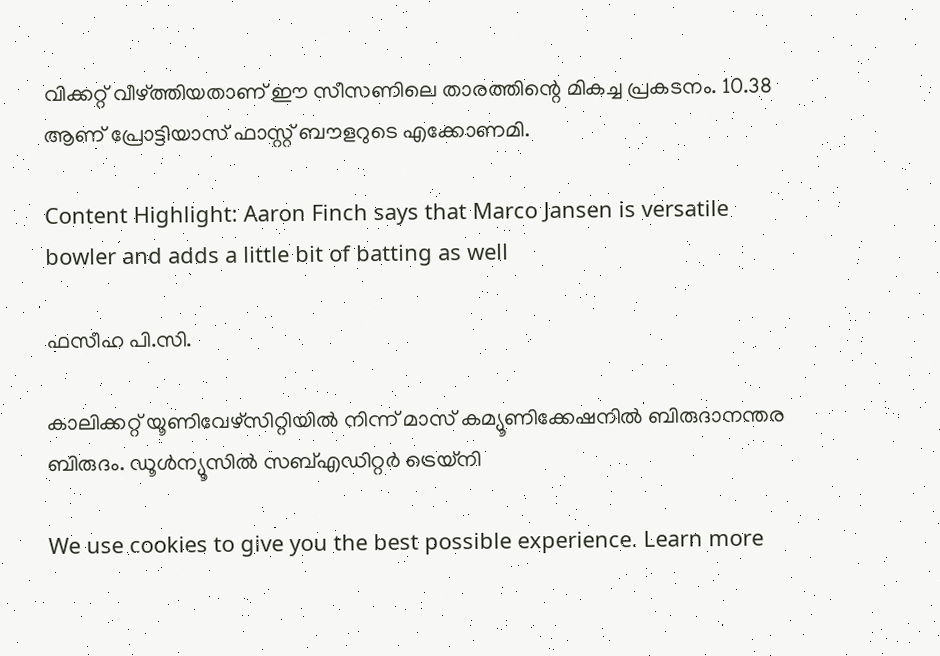വിക്കറ്റ് വീഴ്ത്തിയതാണ് ഈ സീസണിലെ താരത്തിന്റെ മികച്ച പ്രകടനം. 10.38 ആണ് പ്രോട്ടിയാസ് ഫാസ്റ്റ് ബൗളറുടെ എക്കോണമി.

Content Highlight: Aaron Finch says that Marco Jansen is versatile bowler and adds a little bit of batting as well

ഫസീഹ പി.സി.

കാലിക്കറ്റ് യൂണിവേഴ്‌സിറ്റിയില്‍ നിന്ന് മാസ് കമ്യൂണിക്കേഷനില്‍ ബിരുദാനന്തര ബിരുദം. ഡൂള്‍ന്യൂസില്‍ സബ്എഡിറ്റര്‍ ട്രെയ്‌നി

We use cookies to give you the best possible experience. Learn more